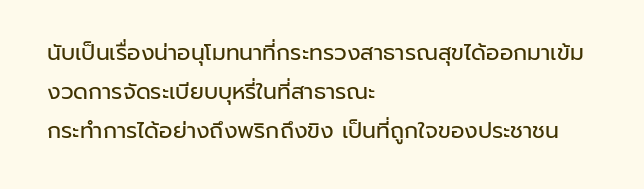นับเป็นเรื่องน่าอนุโมทนาที่กระทรวงสาธารณสุขได้ออกมาเข้มงวดการจัดระเบียบบุหรี่ในที่สาธารณะ
กระทำการได้อย่างถึงพริกถึงขิง เป็นที่ถูกใจของประชาชน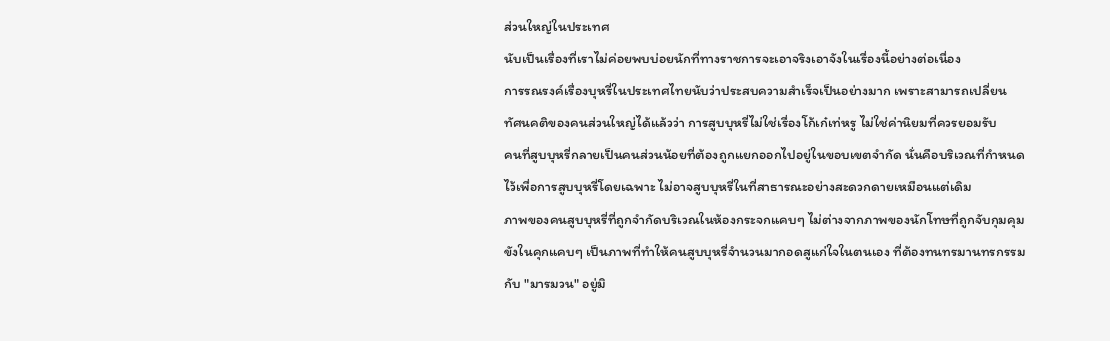ส่วนใหญ่ในประเทศ
นับเป็นเรื่องที่เราไม่ค่อยพบบ่อยนักที่ทางราชการจะเอาจริงเอาจังในเรื่องนี้อย่างต่อเนื่อง
การรณรงค์เรื่องบุหรี่ในประเทศไทยนับว่าประสบความสำเร็จเป็นอย่างมาก เพราะสามารถเปลี่ยน
ทัศนคติของคนส่วนใหญ่ได้แล้วว่า การสูบบุหรี่ไม่ใช่เรื่องโก้เก๋เท่หรู ไม่ใช่ค่านิยมที่ควรยอมรับ
คนที่สูบบุหรี่กลายเป็นคนส่วนน้อยที่ต้องถูกแยกออกไปอยู่ในขอบเขตจำกัด นั่นคือบริเวณที่กำหนด
ไว้เพื่อการสูบบุหรี่โดยเฉพาะ ไม่อาจสูบบุหรี่ในที่สาธารณะอย่างสะดวกดายเหมือนแต่เดิม
ภาพของคนสูบบุหรี่ที่ถูกจำกัดบริเวณในห้องกระจกแคบๆ ไม่ต่างจากภาพของนักโทษที่ถูกจับกุมคุม
ขังในคุกแคบๆ เป็นภาพที่ทำให้คนสูบบุหรี่จำนวนมากอดสูแก่ใจในตนเอง ที่ต้องทนทรมานทรกรรม
กับ "มารมวน" อยู่มิ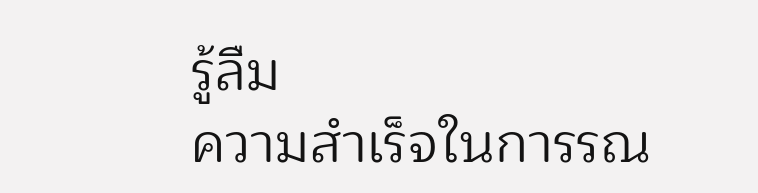รู้ลืม
ความสำเร็จในการรณ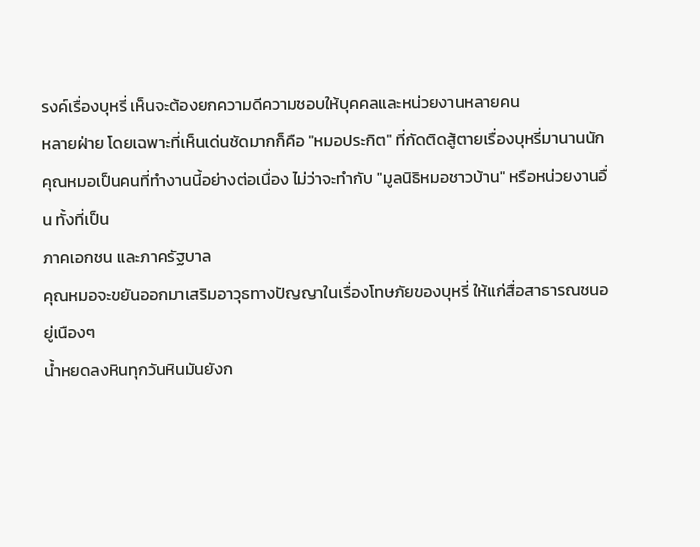รงค์เรื่องบุหรี่ เห็นจะต้องยกความดีความชอบให้บุคคลและหน่วยงานหลายคน
หลายฝ่าย โดยเฉพาะที่เห็นเด่นชัดมากก็คือ "หมอประกิต" ที่กัดติดสู้ตายเรื่องบุหรี่มานานนัก
คุณหมอเป็นคนที่ทำงานนี้อย่างต่อเนื่อง ไม่ว่าจะทำกับ "มูลนิธิหมอชาวบ้าน" หรือหน่วยงานอื่น ทั้งที่เป็น
ภาคเอกชน และภาครัฐบาล
คุณหมอจะขยันออกมาเสริมอาวุธทางปัญญาในเรื่องโทษภัยของบุหรี่ ให้แก่สื่อสาธารณชนอยู่เนืองๆ
น้ำหยดลงหินทุกวันหินมันยังก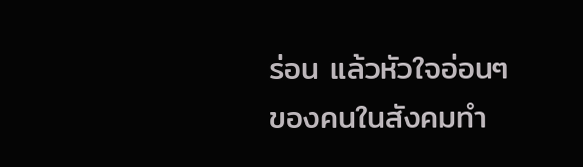ร่อน แล้วหัวใจอ่อนๆ ของคนในสังคมทำ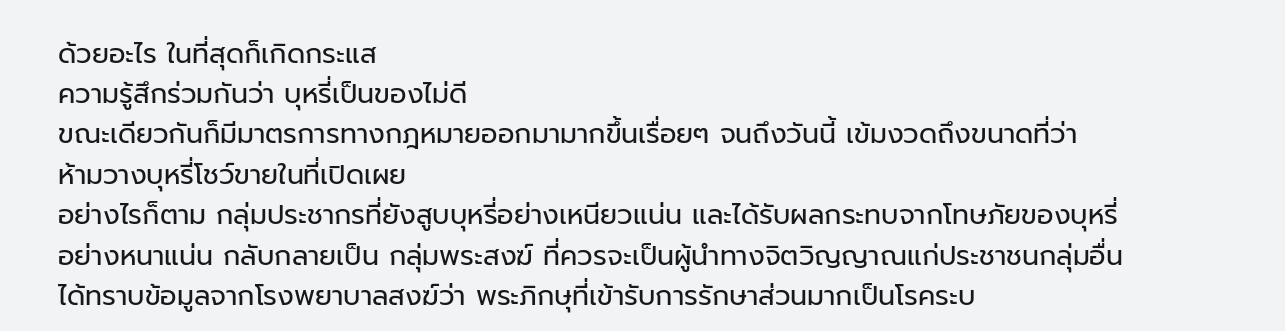ด้วยอะไร ในที่สุดก็เกิดกระแส
ความรู้สึกร่วมกันว่า บุหรี่เป็นของไม่ดี
ขณะเดียวกันก็มีมาตรการทางกฎหมายออกมามากขึ้นเรื่อยๆ จนถึงวันนี้ เข้มงวดถึงขนาดที่ว่า
ห้ามวางบุหรี่โชว์ขายในที่เปิดเผย
อย่างไรก็ตาม กลุ่มประชากรที่ยังสูบบุหรี่อย่างเหนียวแน่น และได้รับผลกระทบจากโทษภัยของบุหรี่
อย่างหนาแน่น กลับกลายเป็น กลุ่มพระสงฆ์ ที่ควรจะเป็นผู้นำทางจิตวิญญาณแก่ประชาชนกลุ่มอื่น
ได้ทราบข้อมูลจากโรงพยาบาลสงฆ์ว่า พระภิกษุที่เข้ารับการรักษาส่วนมากเป็นโรคระบ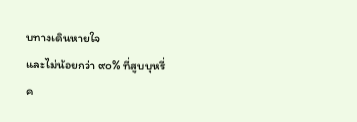บทางเดินหายใจ
และไม่น้อยกว่า ๙๐% ที่สูบบุหรี่
ค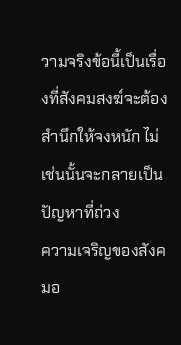วามจริงข้อนี้เป็นเรื่องที่สังคมสงฆ์จะต้องสำนึกให้จงหนัก ไม่เช่นนั้นจะกลายเป็นปัญหาที่ถ่วง
ความเจริญของสังคมอ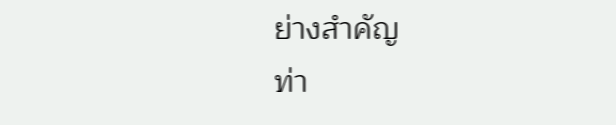ย่างสำคัญ
ท่า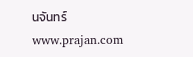นจันทร์
www.prajan.com